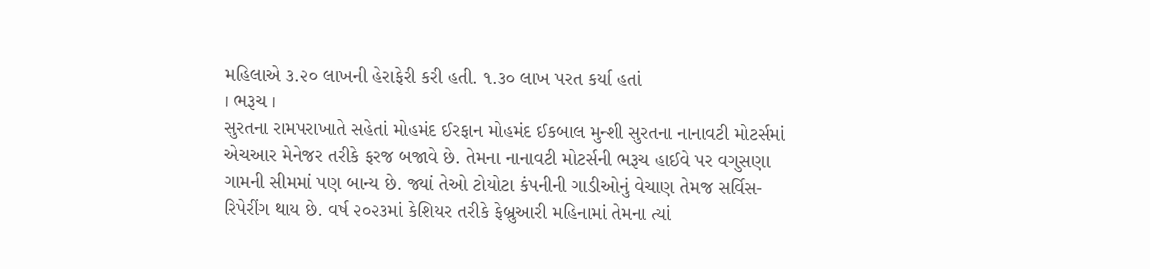મહિલાએ ૩.૨૦ લાખની હેરાફેરી કરી હતી. ૧.૩૦ લાખ પરત કર્યા હતાં
। ભરૂચ ।
સુરતના રામપરાખાતે સહેતાં મોહમંદ ઈરફાન મોહમંદ ઈકબાલ મુન્શી સુરતના નાનાવટી મોટર્સમાં એચઆર મેનેજર તરીકે ફરજ બજાવે છે. તેમના નાનાવટી મોટર્સની ભરૂચ હાઈવે પર વગુસણા ગામની સીમમાં પણ બાન્ય છે. જ્યાં તેઓ ટોયોટા કંપનીની ગાડીઓનું વેચાણ તેમજ સર્વિસ-રિપેરીંગ થાય છે. વર્ષ ૨૦૨૩માં કેશિયર તરીકે ફેબ્રુઆરી મહિનામાં તેમના ત્યાં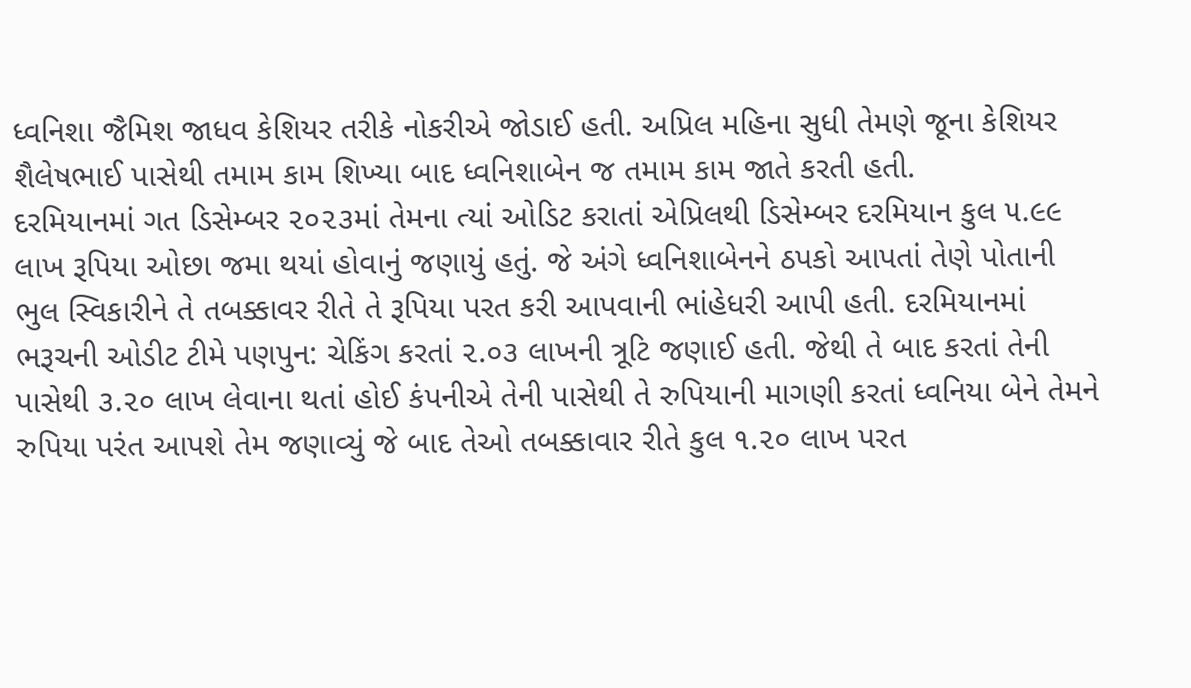ધ્વનિશા જૈમિશ જાધવ કેશિયર તરીકે નોકરીએ જોડાઈ હતી. અપ્રિલ મહિના સુધી તેમણે જૂના કેશિયર શૈલેષભાઈ પાસેથી તમામ કામ શિખ્યા બાદ ધ્વનિશાબેન જ તમામ કામ જાતે કરતી હતી.
દરમિયાનમાં ગત ડિસેમ્બર ૨૦૨૩માં તેમના ત્યાં ઓડિટ કરાતાં એપ્રિલથી ડિસેમ્બર દરમિયાન કુલ ૫.૯૯ લાખ રૂપિયા ઓછા જમા થયાં હોવાનું જણાયું હતું. જે અંગે ધ્વનિશાબેનને ઠપકો આપતાં તેણે પોતાની ભુલ સ્વિકારીને તે તબક્કાવર રીતે તે રૂપિયા પરત કરી આપવાની ભાંહેધરી આપી હતી. દરમિયાનમાં ભરૂચની ઓડીટ ટીમે પણપુન: ચેકિંગ કરતાં ૨.૦૩ લાખની ત્રૂટિ જણાઈ હતી. જેથી તે બાદ કરતાં તેની પાસેથી ૩.૨૦ લાખ લેવાના થતાં હોઈ કંપનીએ તેની પાસેથી તે રુપિયાની માગણી કરતાં ધ્વનિયા બેને તેમને રુપિયા પરંત આપશે તેમ જણાવ્યું જે બાદ તેઓ તબક્કાવાર રીતે કુલ ૧.૨૦ લાખ પરત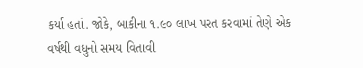કર્યા હતાં. જોકે, બાકીના ૧.૯૦ લાખ પરત કરવામાં તેણે એક વર્ષથી વધુનો સમય વિતાવી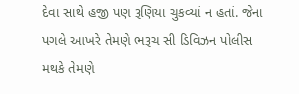દેવા સાથે હજી પણ રૂણિયા ચુકવ્યાં ન હતાં. જેના પગલે આખરે તેમણે ભરૂચ સી ડિવિઝન પોલીસ મથકે તેમણે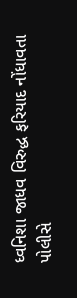ધ્વનિશા જાધવ વિરુદ્ધ ફરિયાદ નોંધાવતા પોલીસે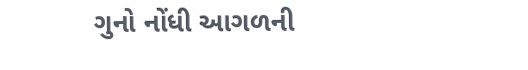ગુનો નોંધી આગળની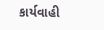કાર્યવાહી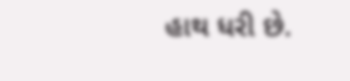હાથ ધરી છે.